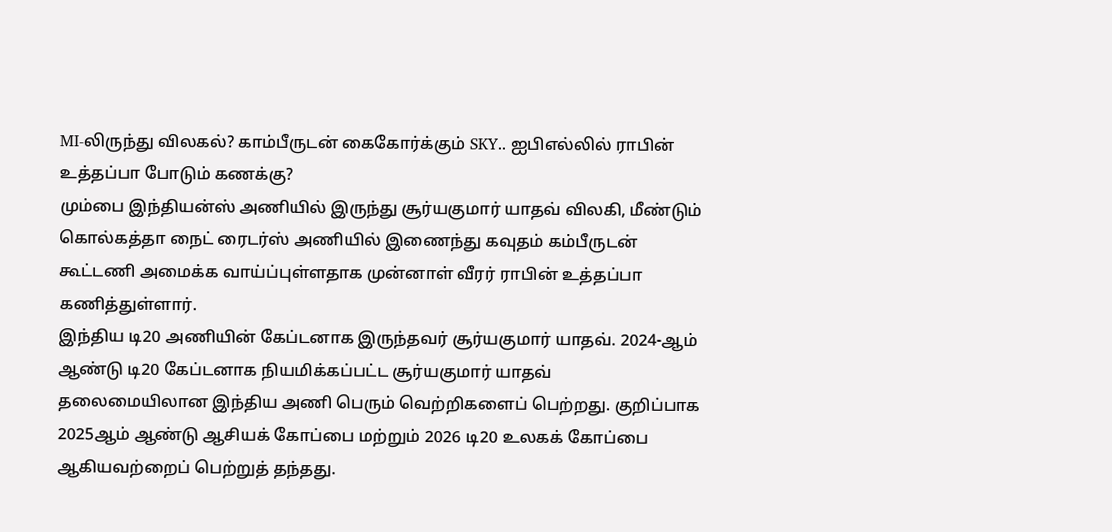MI-லிருந்து விலகல்? காம்பீருடன் கைகோர்க்கும் SKY.. ஐபிஎல்லில் ராபின் உத்தப்பா போடும் கணக்கு?
மும்பை இந்தியன்ஸ் அணியில் இருந்து சூர்யகுமார் யாதவ் விலகி, மீண்டும் கொல்கத்தா நைட் ரைடர்ஸ் அணியில் இணைந்து கவுதம் கம்பீருடன் கூட்டணி அமைக்க வாய்ப்புள்ளதாக முன்னாள் வீரர் ராபின் உத்தப்பா கணித்துள்ளார்.
இந்திய டி20 அணியின் கேப்டனாக இருந்தவர் சூர்யகுமார் யாதவ். 2024-ஆம் ஆண்டு டி20 கேப்டனாக நியமிக்கப்பட்ட சூர்யகுமார் யாதவ் தலைமையிலான இந்திய அணி பெரும் வெற்றிகளைப் பெற்றது. குறிப்பாக 2025ஆம் ஆண்டு ஆசியக் கோப்பை மற்றும் 2026 டி20 உலகக் கோப்பை ஆகியவற்றைப் பெற்றுத் தந்தது.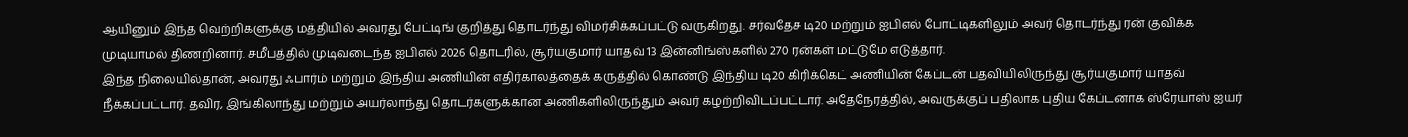ஆயினும் இந்த வெற்றிகளுக்கு மத்தியில் அவரது பேட்டிங் குறித்து தொடர்ந்து விமர்சிக்கப்பட்டு வருகிறது. சர்வதேச டி20 மற்றும் ஐபிஎல் போட்டிகளிலும் அவர் தொடர்ந்து ரன் குவிக்க முடியாமல் திணறினார். சமீபத்தில் முடிவடைந்த ஐபிஎல் 2026 தொடரில், சூர்யகுமார் யாதவ் 13 இன்னிங்ஸ்களில் 270 ரன்கள் மட்டுமே எடுத்தார்.
இந்த நிலையில்தான், அவரது ஃபார்ம் மற்றும் இந்திய அணியின் எதிர்காலத்தைக் கருத்தில் கொண்டு இந்திய டி20 கிரிக்கெட் அணியின் கேப்டன் பதவியிலிருந்து சூர்யகுமார் யாதவ் நீக்கப்பட்டார். தவிர, இங்கிலாந்து மற்றும் அயர்லாந்து தொடர்களுக்கான அணிகளிலிருந்தும் அவர் கழற்றிவிடப்பட்டார். அதேநேரத்தில், அவருக்குப் பதிலாக புதிய கேப்டனாக ஸ்ரேயாஸ் ஐயர்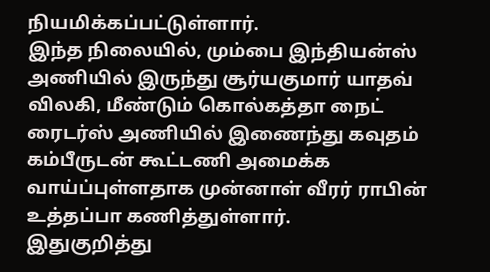நியமிக்கப்பட்டுள்ளார்.
இந்த நிலையில், மும்பை இந்தியன்ஸ் அணியில் இருந்து சூர்யகுமார் யாதவ் விலகி, மீண்டும் கொல்கத்தா நைட் ரைடர்ஸ் அணியில் இணைந்து கவுதம் கம்பீருடன் கூட்டணி அமைக்க வாய்ப்புள்ளதாக முன்னாள் வீரர் ராபின் உத்தப்பா கணித்துள்ளார்.
இதுகுறித்து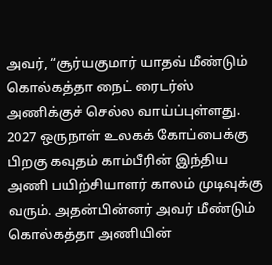அவர், “சூர்யகுமார் யாதவ் மீண்டும் கொல்கத்தா நைட் ரைடர்ஸ் அணிக்குச் செல்ல வாய்ப்புள்ளது. 2027 ஒருநாள் உலகக் கோப்பைக்கு பிறகு கவுதம் காம்பீரின் இந்திய அணி பயிற்சியாளர் காலம் முடிவுக்கு வரும். அதன்பின்னர் அவர் மீண்டும் கொல்கத்தா அணியின்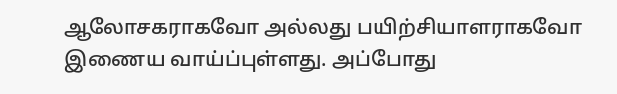ஆலோசகராகவோ அல்லது பயிற்சியாளராகவோ இணைய வாய்ப்புள்ளது. அப்போது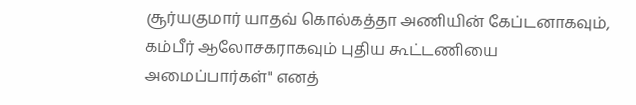சூர்யகுமார் யாதவ் கொல்கத்தா அணியின் கேப்டனாகவும், கம்பீர் ஆலோசகராகவும் புதிய கூட்டணியை அமைப்பார்கள்" எனத்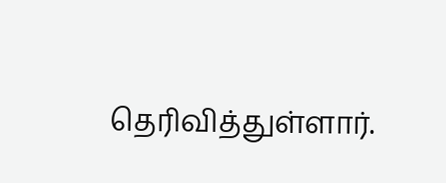தெரிவித்துள்ளார்.